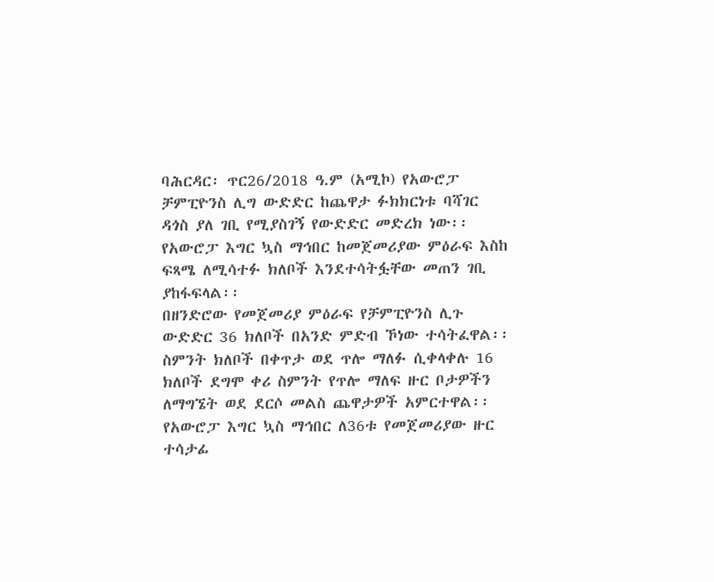ባሕርዳር፡ ጥር26/2018 ዓ.ም (አሚኮ) የአውሮፓ ቻምፒዮንስ ሊግ ውድድር ከጨዋታ ፉክክርነቱ ባሻገር ዳጎስ ያለ ገቢ የሚያስገኝ የውድድር መድረክ ነው፡፡ የአውሮፓ እግር ኳስ ማኅበር ከመጀመሪያው ምዕራፍ እስከ ፍጻሜ ለሚሳተፉ ክለቦች እንደተሳትፏቸው መጠን ገቢ ያከፋፍላል፡፡
በዘንድሮው የመጀመሪያ ምዕራፍ የቻምፒዮንስ ሊጉ ውድድር 36 ክለቦች በአንድ ምድብ ኾነው ተሳትፈዋል፡፡ስምንት ክለቦች በቀጥታ ወደ ጥሎ ማለፉ ሲቀላቀሉ 16 ክለቦች ደግሞ ቀሪ ስምንት የጥሎ ማለፍ ዙር ቦታዎችን ለማግኜት ወደ ደርሶ መልስ ጨዋታዎች አምርተዋል፡፡
የአውሮፓ እግር ኳስ ማኅበር ለ36ቱ የመጀመሪያው ዙር ተሳታፊ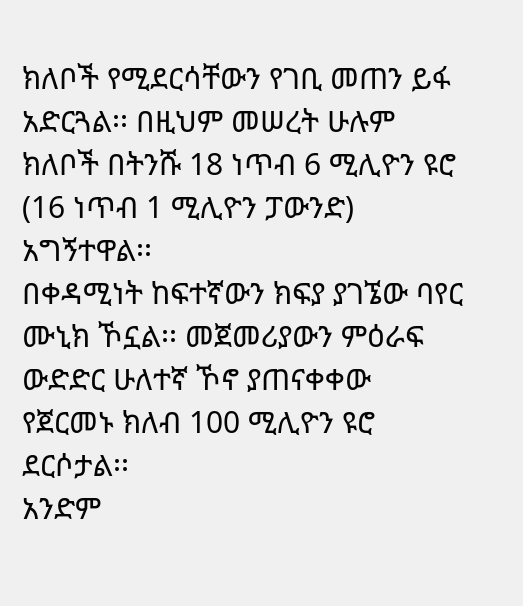ክለቦች የሚደርሳቸውን የገቢ መጠን ይፋ አድርጓል፡፡ በዚህም መሠረት ሁሉም ክለቦች በትንሹ 18 ነጥብ 6 ሚሊዮን ዩሮ (16 ነጥብ 1 ሚሊዮን ፓውንድ) አግኝተዋል፡፡
በቀዳሚነት ከፍተኛውን ክፍያ ያገኜው ባየር ሙኒክ ኾኗል፡፡ መጀመሪያውን ምዕራፍ ውድድር ሁለተኛ ኾኖ ያጠናቀቀው የጀርመኑ ክለብ 100 ሚሊዮን ዩሮ ደርሶታል፡፡
አንድም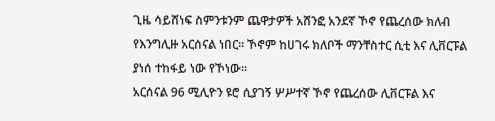ጊዜ ሳይሸነፍ ስምንቱንም ጨዋታዎች አሸንፎ አንደኛ ኾኖ የጨረሰው ክለብ የእንግሊዙ አርሰናል ነበር፡፡ ኾኖም ከሀገሩ ክለቦች ማንቸስተር ሲቲ እና ሊቨርፑል ያነሰ ተከፋይ ነው የኾነው፡፡
አርሰናል 96 ሚሊዮን ዩሮ ሲያገኝ ሦሥተኛ ኾኖ የጨረሰው ሊቨርፑል እና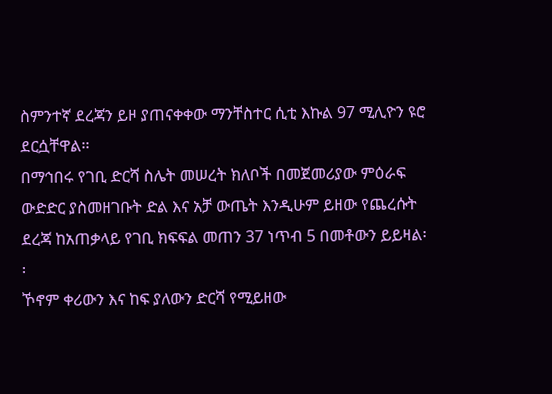ስምንተኛ ደረጃን ይዞ ያጠናቀቀው ማንቸስተር ሲቲ እኩል 97 ሚሊዮን ዩሮ ደርሷቸዋል፡፡
በማኅበሩ የገቢ ድርሻ ስሌት መሠረት ክለቦች በመጀመሪያው ምዕራፍ ውድድር ያስመዘገቡት ድል እና አቻ ውጤት እንዲሁም ይዘው የጨረሱት ደረጃ ከአጠቃላይ የገቢ ክፍፍል መጠን 37 ነጥብ 5 በመቶውን ይይዛል፡፡
ኾኖም ቀሪውን እና ከፍ ያለውን ድርሻ የሚይዘው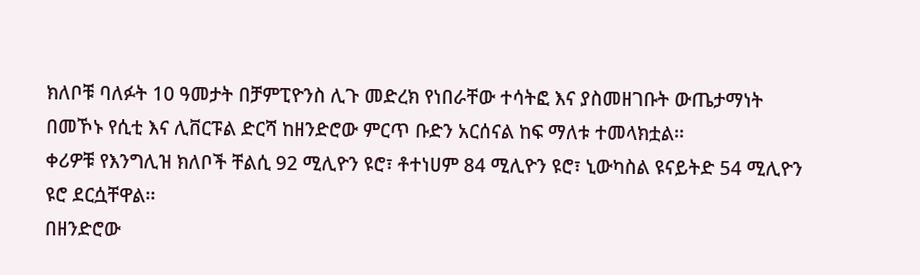ክለቦቹ ባለፉት 10 ዓመታት በቻምፒዮንስ ሊጉ መድረክ የነበራቸው ተሳትፎ እና ያስመዘገቡት ውጤታማነት በመኾኑ የሲቲ እና ሊቨርፑል ድርሻ ከዘንድሮው ምርጥ ቡድን አርሰናል ከፍ ማለቱ ተመላክቷል፡፡
ቀሪዎቹ የእንግሊዝ ክለቦች ቸልሲ 92 ሚሊዮን ዩሮ፣ ቶተነሀም 84 ሚሊዮን ዩሮ፣ ኒውካስል ዩናይትድ 54 ሚሊዮን ዩሮ ደርሷቸዋል፡፡
በዘንድሮው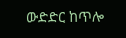ውድድር ከጥሎ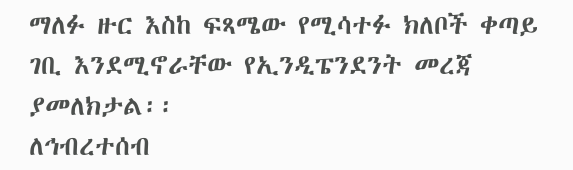ማለፉ ዙር እስከ ፍጻሜው የሚሳተፉ ክለቦች ቀጣይ ገቢ እንደሚኖራቸው የኢንዲፔንደንት መረጃ ያመለክታል፡፡
ለኅብረተሰብ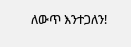ለውጥ እንተጋለን!